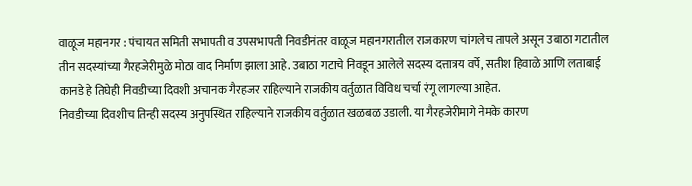वाळूज महानगर : पंचायत समिती सभापती व उपसभापती निवडीनंतर वाळूज महानगरातील राजकारण चांगलेच तापले असून उबाठा गटातील तीन सदस्यांच्या गैरहजेरीमुळे मोठा वाद निर्माण झाला आहे. उबाठा गटाचे निवडून आलेले सदस्य दत्तात्रय वर्पे, सतीश हिवाळे आणि लताबाई कानडे हे तिघेही निवडीच्या दिवशी अचानक गैरहजर राहिल्याने राजकीय वर्तुळात विविध चर्चा रंगू लागल्या आहेत.
निवडीच्या दिवशीच तिन्ही सदस्य अनुपस्थित राहिल्याने राजकीय वर्तुळात खळबळ उडाली. या गैरहजेरीमागे नेमके कारण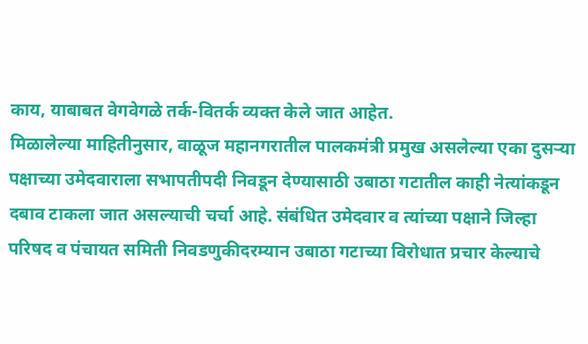काय, याबाबत वेगवेगळे तर्क-वितर्क व्यक्त केले जात आहेत.
मिळालेल्या माहितीनुसार, वाळूज महानगरातील पालकमंत्री प्रमुख असलेल्या एका दुसऱ्या पक्षाच्या उमेदवाराला सभापतीपदी निवडून देण्यासाठी उबाठा गटातील काही नेत्यांकडून दबाव टाकला जात असल्याची चर्चा आहे. संबंधित उमेदवार व त्यांच्या पक्षाने जिल्हा परिषद व पंचायत समिती निवडणुकीदरम्यान उबाठा गटाच्या विरोधात प्रचार केल्याचे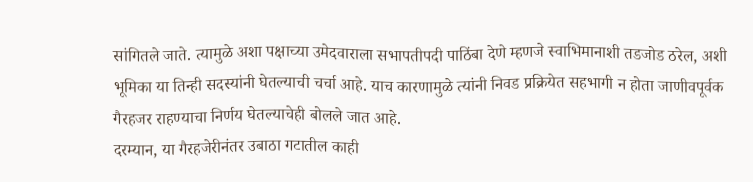सांगितले जाते. त्यामुळे अशा पक्षाच्या उमेदवाराला सभापतीपदी पाठिंबा देणे म्हणजे स्वाभिमानाशी तडजोड ठरेल, अशी भूमिका या तिन्ही सदस्यांनी घेतल्याची चर्चा आहे. याच कारणामुळे त्यांनी निवड प्रक्रियेत सहभागी न होता जाणीवपूर्वक गैरहजर राहण्याचा निर्णय घेतल्याचेही बोलले जात आहे.
दरम्यान, या गैरहजेरीनंतर उबाठा गटातील काही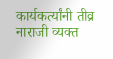कार्यकर्त्यांनी तीव्र नाराजी व्यक्त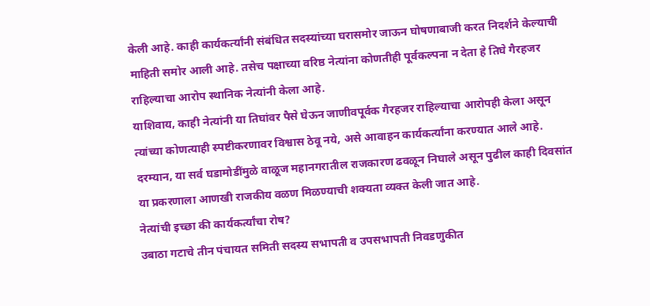केली आहे. काही कार्यकर्त्यांनी संबंधित सदस्यांच्या घरासमोर जाऊन घोषणाबाजी करत निदर्शने केल्याची माहिती समोर आली आहे. तसेच पक्षाच्या वरिष्ठ नेत्यांना कोणतीही पूर्वकल्पना न देता हे तिघे गैरहजर राहिल्याचा आरोप स्थानिक नेत्यांनी केला आहे.
याशिवाय, काही नेत्यांनी या तिघांवर पैसे घेऊन जाणीवपूर्वक गैरहजर राहिल्याचा आरोपही केला असून त्यांच्या कोणत्याही स्पष्टीकरणावर विश्वास ठेवू नये, असे आवाहन कार्यकर्त्यांना करण्यात आले आहे.
दरम्यान, या सर्व घडामोडींमुळे वाळूज महानगरातील राजकारण ढवळून निघाले असून पुढील काही दिवसांत या प्रकरणाला आणखी राजकीय वळण मिळण्याची शक्यता व्यक्त केली जात आहे.
नेत्यांची इच्छा की कार्यकर्त्यांचा रोष?
उबाठा गटाचे तीन पंचायत समिती सदस्य सभापती व उपसभापती निवडणुकीत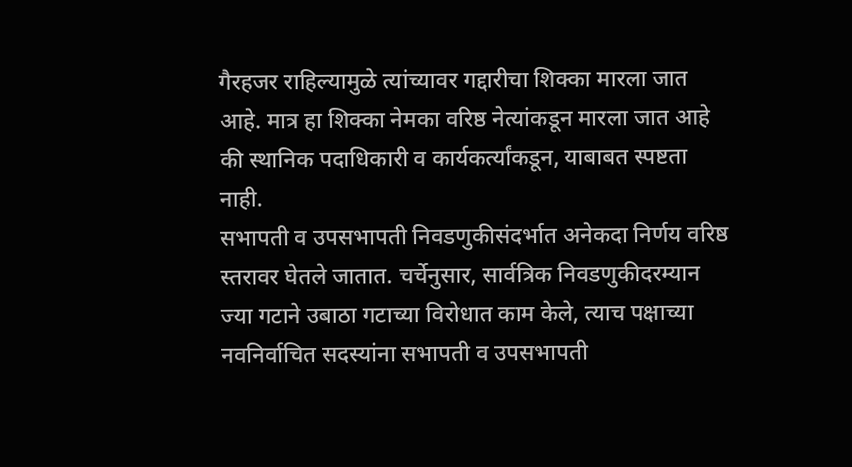गैरहजर राहिल्यामुळे त्यांच्यावर गद्दारीचा शिक्का मारला जात आहे. मात्र हा शिक्का नेमका वरिष्ठ नेत्यांकडून मारला जात आहे की स्थानिक पदाधिकारी व कार्यकर्त्यांकडून, याबाबत स्पष्टता नाही.
सभापती व उपसभापती निवडणुकीसंदर्भात अनेकदा निर्णय वरिष्ठ स्तरावर घेतले जातात. चर्चेनुसार, सार्वत्रिक निवडणुकीदरम्यान ज्या गटाने उबाठा गटाच्या विरोधात काम केले, त्याच पक्षाच्या नवनिर्वाचित सदस्यांना सभापती व उपसभापती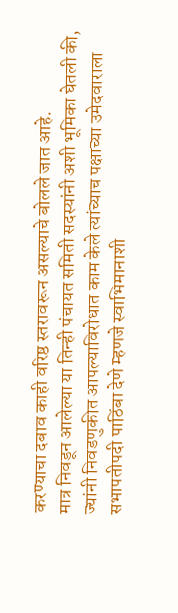करण्याचा दबाव काही वरिष्ठ स्तरावरून असल्याचे बोलले जात आहे.
मात्र निवडून आलेल्या या तिन्ही पंचायत समिती सदस्यांनी अशी भूमिका घेतली की, ज्यांनी निवडणुकीत आपल्याविरोधात काम केले त्यांच्याच पक्षाच्या उमेदवाराला सभापतीपदी पाठिंबा देणे म्हणजे स्वाभिमानाशी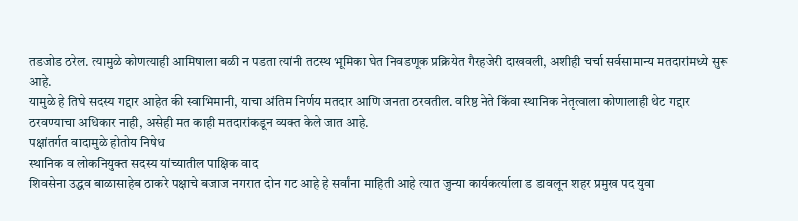तडजोड ठरेल. त्यामुळे कोणत्याही आमिषाला बळी न पडता त्यांनी तटस्थ भूमिका घेत निवडणूक प्रक्रियेत गैरहजेरी दाखवली, अशीही चर्चा सर्वसामान्य मतदारांमध्ये सुरू आहे.
यामुळे हे तिघे सदस्य गद्दार आहेत की स्वाभिमानी, याचा अंतिम निर्णय मतदार आणि जनता ठरवतील. वरिष्ठ नेते किंवा स्थानिक नेतृत्वाला कोणालाही थेट गद्दार ठरवण्याचा अधिकार नाही, असेही मत काही मतदारांकडून व्यक्त केले जात आहे.
पक्षांतर्गत वादामुळे होतोय निषेध
स्थानिक व लोकनियुक्त सदस्य यांच्यातील पाक्षिक वाद
शिवसेना उद्धव बाळासाहेब ठाकरे पक्षाचे बजाज नगरात दोन गट आहे हे सर्वांना माहिती आहे त्यात जुन्या कार्यकर्त्याला ड डावलून शहर प्रमुख पद युवा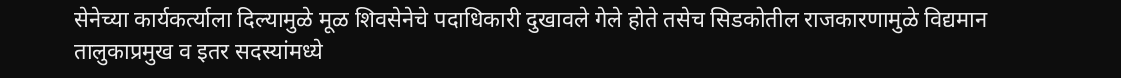सेनेच्या कार्यकर्त्याला दिल्यामुळे मूळ शिवसेनेचे पदाधिकारी दुखावले गेले होते तसेच सिडकोतील राजकारणामुळे विद्यमान तालुकाप्रमुख व इतर सदस्यांमध्ये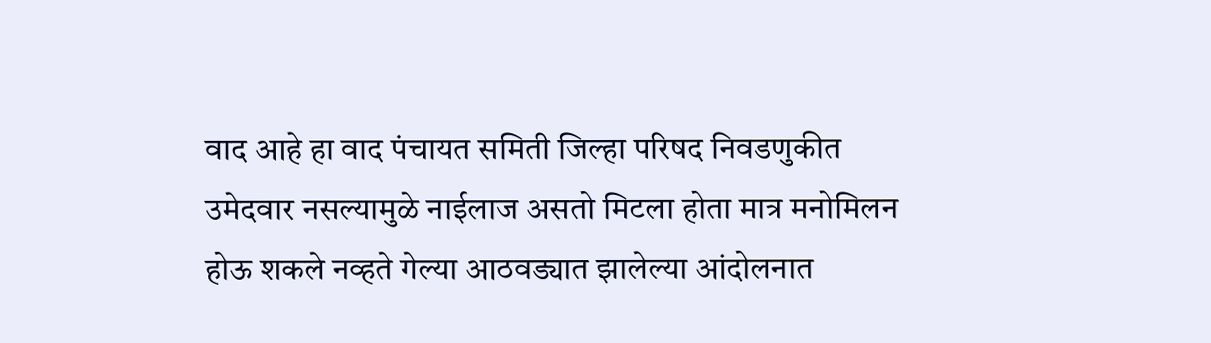वाद आहे हा वाद पंचायत समिती जिल्हा परिषद निवडणुकीत उमेदवार नसल्यामुळे नाईलाज असतो मिटला होता मात्र मनोमिलन होऊ शकले नव्हते गेल्या आठवड्यात झालेल्या आंदोलनात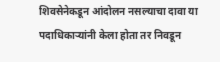शिवसेनेकडून आंदोलन नसल्याचा दावा या पदाधिकाऱ्यांनी केला होता तर निवडून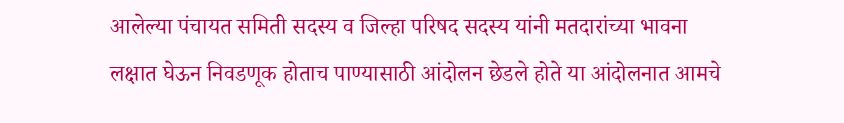आलेल्या पंचायत समिती सदस्य व जिल्हा परिषद सदस्य यांनी मतदारांच्या भावना लक्षात घेऊन निवडणूक होताच पाण्यासाठी आंदोलन छेडले होते या आंदोलनात आमचे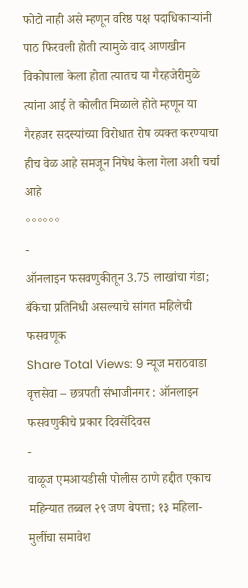फोटो नाही असे म्हणून वरिष्ठ पक्ष पदाधिकाऱ्यांनी पाठ फिरवली होती त्यामुळे वाद आणखीन विकोपाला केला होता त्यातच या गैरहजेरीमुळे त्यांना आई ते कोलीत मिळाले होते म्हणून या गैरहजर सदस्यांच्या विरोधात रोष व्यक्त करण्याचा हीच वेळ आहे समजून निषेध केला गेला अशी चर्चा आहे
॰॰॰॰॰॰
-
ऑनलाइन फसवणुकीतून 3.75 लाखांचा गंडा; बँकेचा प्रतिनिधी असल्याचे सांगत महिलेची फसवणूक
Share Total Views: 9 न्यूज मराठवाडा वृत्तसेवा – छत्रपती संभाजीनगर : ऑनलाइन फसवणुकीचे प्रकार दिवसेंदिवस
-
वाळूज एमआयडीसी पोलीस ठाणे हद्दीत एकाच महिन्यात तब्बल २९ जण बेपत्ता; १३ महिला-मुलींचा समावेश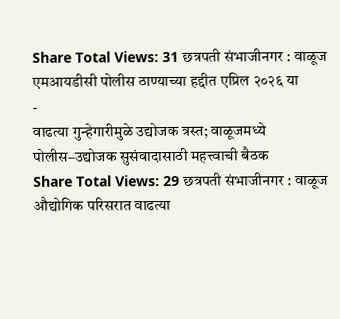Share Total Views: 31 छत्रपती संभाजीनगर : वाळूज एमआयडीसी पोलीस ठाण्याच्या हद्दीत एप्रिल २०२६ या
-
वाढत्या गुन्हेगारीमुळे उद्योजक त्रस्त; वाळूजमध्ये पोलीस–उद्योजक सुसंवादासाठी महत्त्वाची बैठक
Share Total Views: 29 छत्रपती संभाजीनगर : वाळूज औद्योगिक परिसरात वाढत्या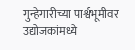गुन्हेगारीच्या पार्श्वभूमीवर उद्योजकांमध्ये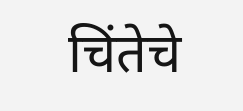चिंतेचे